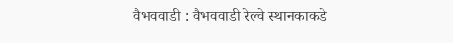वैभववाडी : वैभववाडी रेल्वे स्थानकाकडे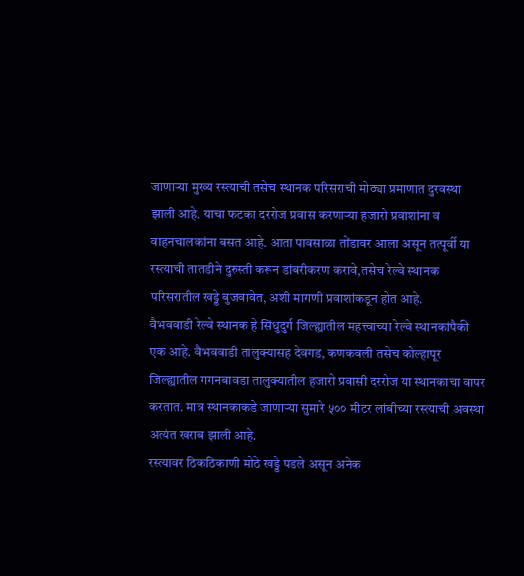जाणाऱ्या मुख्य रस्त्याची तसेच स्थानक परिसराची मोठ्या प्रमाणात दुरवस्था झाली आहे. याचा फटका दररोज प्रवास करणाऱ्या हजारो प्रवाशांना व वाहनचालकांना बसत आहे. आता पावसाळा तोंडावर आला असून तत्पूर्वी या रस्त्याची तातडीने दुरुस्ती करून डांबरीकरण करावे,तसेच रेल्वे स्थानक परिसरातील खड्डे बुजवावेत, अशी मागणी प्रवाशांकडून होत आहे.
वैभववाडी रेल्वे स्थानक हे सिंधुदुर्ग जिल्ह्यातील महत्त्वाच्या रेल्वे स्थानकांपैकी एक आहे. वैभववाडी तालुक्यासह देवगड, कणकवली तसेच कोल्हापूर जिल्ह्यातील गगनबावडा तालुक्यातील हजारो प्रवासी दररोज या स्थानकाचा वापर करतात. मात्र स्थानकाकडे जाणाऱ्या सुमारे ५०० मीटर लांबीच्या रस्त्याची अवस्था अत्यंत खराब झाली आहे.
रस्त्यावर ठिकठिकाणी मोठे खड्डे पडले असून अनेक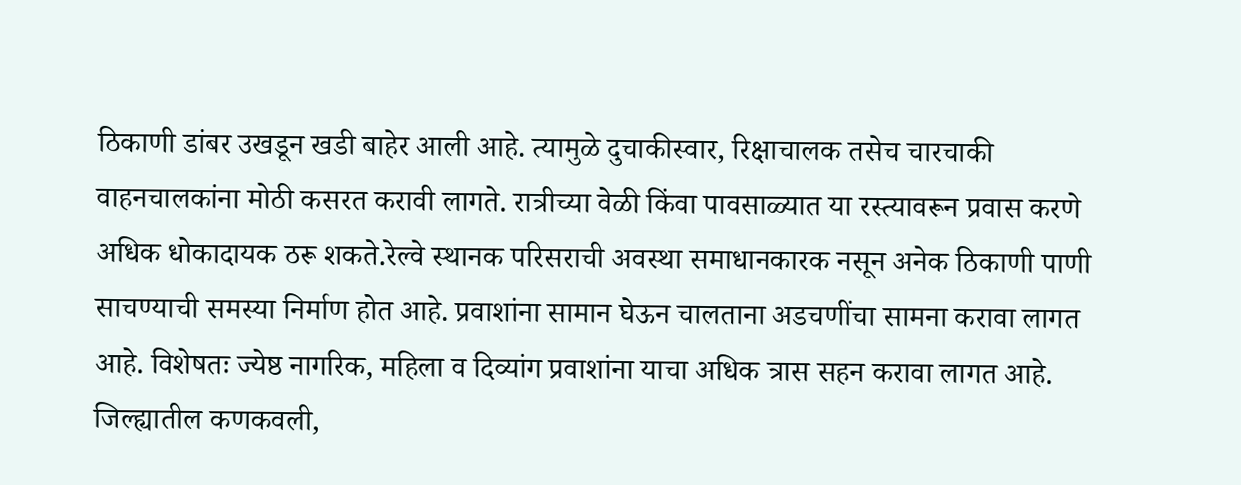ठिकाणी डांबर उखडून खडी बाहेर आली आहे. त्यामुळे दुचाकीस्वार, रिक्षाचालक तसेच चारचाकी वाहनचालकांना मोठी कसरत करावी लागते. रात्रीच्या वेळी किंवा पावसाळ्यात या रस्त्यावरून प्रवास करणे अधिक धोकादायक ठरू शकते.रेल्वे स्थानक परिसराची अवस्था समाधानकारक नसून अनेक ठिकाणी पाणी साचण्याची समस्या निर्माण होत आहे. प्रवाशांना सामान घेऊन चालताना अडचणींचा सामना करावा लागत आहे. विशेषतः ज्येष्ठ नागरिक, महिला व दिव्यांग प्रवाशांना याचा अधिक त्रास सहन करावा लागत आहे.
जिल्ह्यातील कणकवली,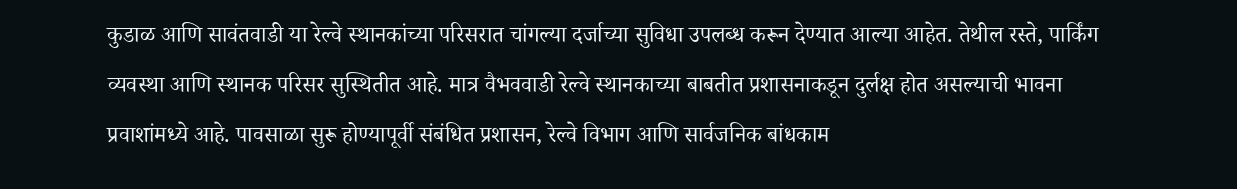कुडाळ आणि सावंतवाडी या रेल्वे स्थानकांच्या परिसरात चांगल्या दर्जाच्या सुविधा उपलब्ध करून देण्यात आल्या आहेत. तेथील रस्ते, पार्किंग व्यवस्था आणि स्थानक परिसर सुस्थितीत आहे. मात्र वैभववाडी रेल्वे स्थानकाच्या बाबतीत प्रशासनाकडून दुर्लक्ष होत असल्याची भावना प्रवाशांमध्ये आहे. पावसाळा सुरू होण्यापूर्वी संबंधित प्रशासन, रेल्वे विभाग आणि सार्वजनिक बांधकाम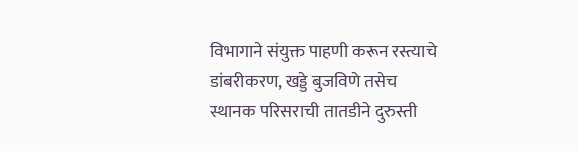विभागाने संयुक्त पाहणी करून रस्त्याचे डांबरीकरण, खड्डे बुजविणे तसेच स्थानक परिसराची तातडीने दुरुस्ती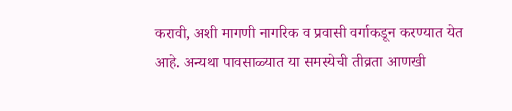करावी, अशी मागणी नागरिक व प्रवासी वर्गाकडून करण्यात येत आहे. अन्यथा पावसाळ्यात या समस्येची तीव्रता आणखी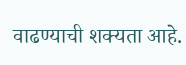वाढण्याची शक्यता आहे.